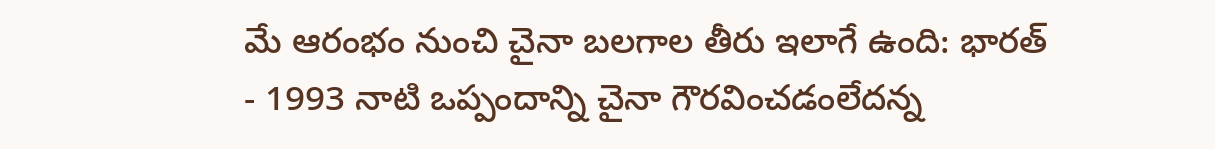మే ఆరంభం నుంచి చైనా బలగాల తీరు ఇలాగే ఉంది: భారత్
- 1993 నాటి ఒప్పందాన్ని చైనా గౌరవించడంలేదన్న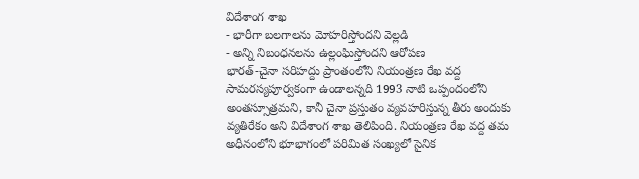విదేశాంగ శాఖ
- భారీగా బలగాలను మోహరిస్తోందని వెల్లడి
- అన్ని నిబంధనలను ఉల్లంఘిస్తోందని ఆరోపణ
భారత్-చైనా సరిహద్దు ప్రాంతంలోని నియంత్రణ రేఖ వద్ద సామరస్యపూర్వకంగా ఉండాలన్నది 1993 నాటి ఒప్పందంలోని అంతస్సూత్రమని, కానీ చైనా ప్రస్తుతం వ్యవహరిస్తున్న తీరు అందుకు వ్యతిరేకం అని విదేశాంగ శాఖ తెలిపింది. నియంత్రణ రేఖ వద్ద తమ అధీనంలోని భూభాగంలో పరిమిత సంఖ్యలో సైనిక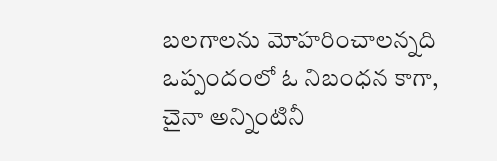బలగాలను మోహరించాలన్నది ఒప్పందంలో ఓ నిబంధన కాగా, చైనా అన్నింటినీ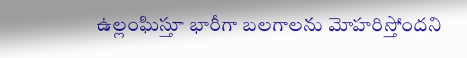ఉల్లంఘిస్తూ భారీగా బలగాలను మోహరిస్తోందని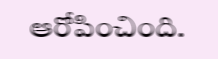ఆరోపించింది.